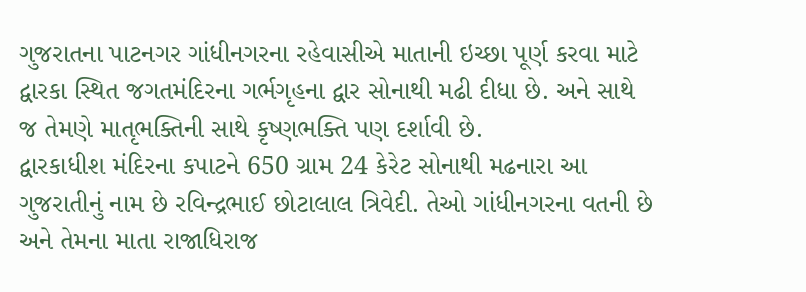ગુજરાતના પાટનગર ગાંધીનગરના રહેવાસીએ માતાની ઇચ્છા પૂર્ણ કરવા માટે દ્વારકા સ્થિત જગતમંદિરના ગર્ભગૃહના દ્વાર સોનાથી મઢી દીધા છે. અને સાથે જ તેમણે માતૃભક્તિની સાથે કૃષ્ણભક્તિ પણ દર્શાવી છે.
દ્વારકાધીશ મંદિરના કપાટને 650 ગ્રામ 24 કેરેટ સોનાથી મઢનારા આ ગુજરાતીનું નામ છે રવિન્દ્રભાઈ છોટાલાલ ત્રિવેદી. તેઓ ગાંધીનગરના વતની છે અને તેમના માતા રાજાધિરાજ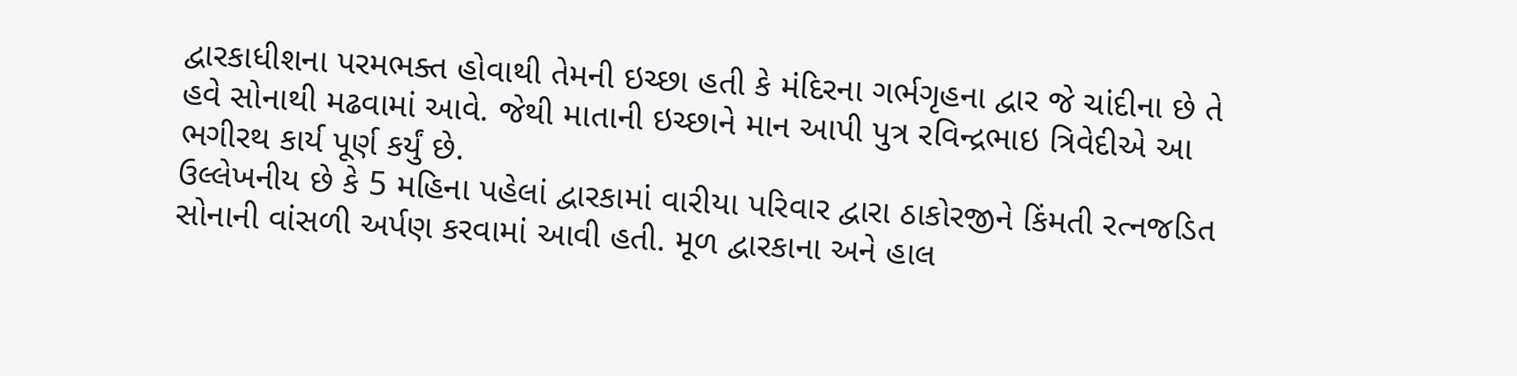દ્વારકાધીશના પરમભક્ત હોવાથી તેમની ઇચ્છા હતી કે મંદિરના ગર્ભગૃહના દ્વાર જે ચાંદીના છે તે હવે સોનાથી મઢવામાં આવે. જેથી માતાની ઇચ્છાને માન આપી પુત્ર રવિન્દ્રભાઇ ત્રિવેદીએ આ ભગીરથ કાર્ય પૂર્ણ કર્યું છે.
ઉલ્લેખનીય છે કે 5 મહિના પહેલાં દ્વારકામાં વારીયા પરિવાર દ્વારા ઠાકોરજીને કિંમતી રત્નજડિત સોનાની વાંસળી અર્પણ કરવામાં આવી હતી. મૂળ દ્વારકાના અને હાલ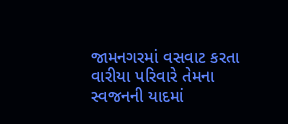જામનગરમાં વસવાટ કરતા વારીયા પરિવારે તેમના સ્વજનની યાદમાં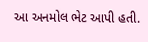આ અનમોલ ભેટ આપી હતી.